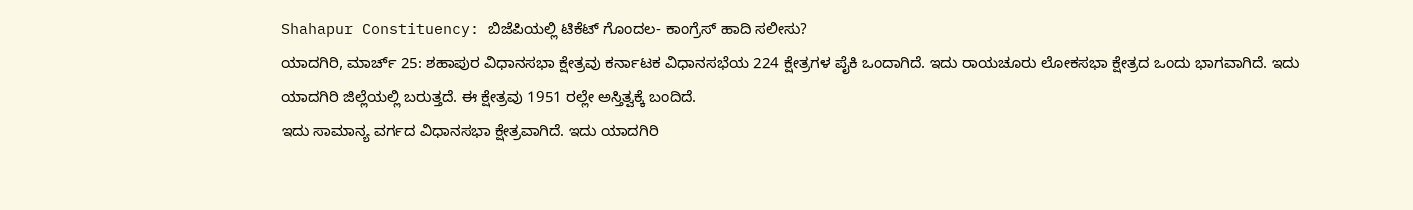Shahapur Constituency: ಬಿಜೆಪಿಯಲ್ಲಿ ಟಿಕೆಟ್ ಗೊಂದಲ- ಕಾಂಗ್ರೆಸ್ ಹಾದಿ ಸಲೀಸು?
ಯಾದಗಿರಿ, ಮಾರ್ಚ್ 25: ಶಹಾಪುರ ವಿಧಾನಸಭಾ ಕ್ಷೇತ್ರವು ಕರ್ನಾಟಕ ವಿಧಾನಸಭೆಯ 224 ಕ್ಷೇತ್ರಗಳ ಪೈಕಿ ಒಂದಾಗಿದೆ. ಇದು ರಾಯಚೂರು ಲೋಕಸಭಾ ಕ್ಷೇತ್ರದ ಒಂದು ಭಾಗವಾಗಿದೆ. ಇದು ಯಾದಗಿರಿ ಜಿಲ್ಲೆಯಲ್ಲಿ ಬರುತ್ತದೆ. ಈ ಕ್ಷೇತ್ರವು 1951 ರಲ್ಲೇ ಅಸ್ತಿತ್ವಕ್ಕೆ ಬಂದಿದೆ.
ಇದು ಸಾಮಾನ್ಯ ವರ್ಗದ ವಿಧಾನಸಭಾ ಕ್ಷೇತ್ರವಾಗಿದೆ. ಇದು ಯಾದಗಿರಿ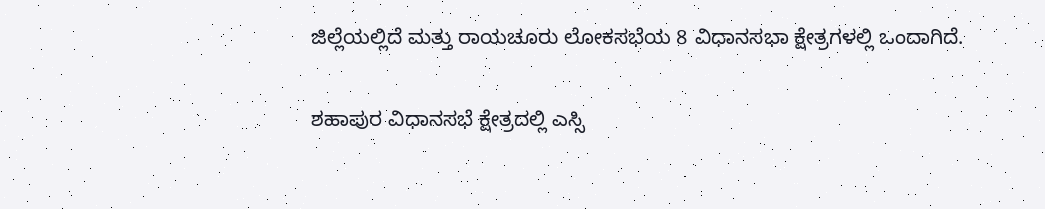ಜಿಲ್ಲೆಯಲ್ಲಿದೆ ಮತ್ತು ರಾಯಚೂರು ಲೋಕಸಭೆಯ 8 ವಿಧಾನಸಭಾ ಕ್ಷೇತ್ರಗಳಲ್ಲಿ ಒಂದಾಗಿದೆ.

ಶಹಾಪುರ ವಿಧಾನಸಭೆ ಕ್ಷೇತ್ರದಲ್ಲಿ ಎಸ್ಸಿ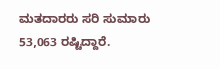ಮತದಾರರು ಸರಿ ಸುಮಾರು 53,063 ರಷ್ಟಿದ್ದಾರೆ.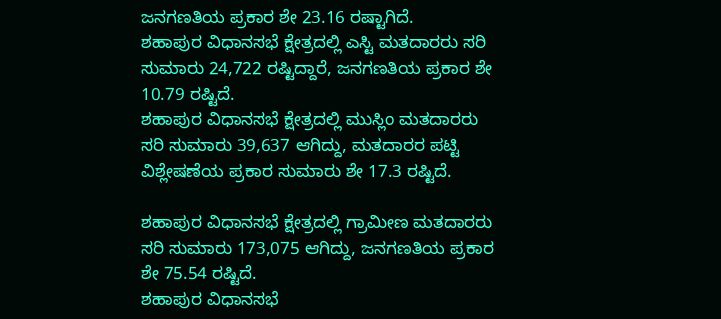ಜನಗಣತಿಯ ಪ್ರಕಾರ ಶೇ 23.16 ರಷ್ಟಾಗಿದೆ.
ಶಹಾಪುರ ವಿಧಾನಸಭೆ ಕ್ಷೇತ್ರದಲ್ಲಿ ಎಸ್ಟಿ ಮತದಾರರು ಸರಿ ಸುಮಾರು 24,722 ರಷ್ಟಿದ್ದಾರೆ, ಜನಗಣತಿಯ ಪ್ರಕಾರ ಶೇ 10.79 ರಷ್ಟಿದೆ.
ಶಹಾಪುರ ವಿಧಾನಸಭೆ ಕ್ಷೇತ್ರದಲ್ಲಿ ಮುಸ್ಲಿಂ ಮತದಾರರು ಸರಿ ಸುಮಾರು 39,637 ಆಗಿದ್ದು, ಮತದಾರರ ಪಟ್ಟಿ ವಿಶ್ಲೇಷಣೆಯ ಪ್ರಕಾರ ಸುಮಾರು ಶೇ 17.3 ರಷ್ಟಿದೆ.

ಶಹಾಪುರ ವಿಧಾನಸಭೆ ಕ್ಷೇತ್ರದಲ್ಲಿ ಗ್ರಾಮೀಣ ಮತದಾರರು ಸರಿ ಸುಮಾರು 173,075 ಆಗಿದ್ದು, ಜನಗಣತಿಯ ಪ್ರಕಾರ ಶೇ 75.54 ರಷ್ಟಿದೆ.
ಶಹಾಪುರ ವಿಧಾನಸಭೆ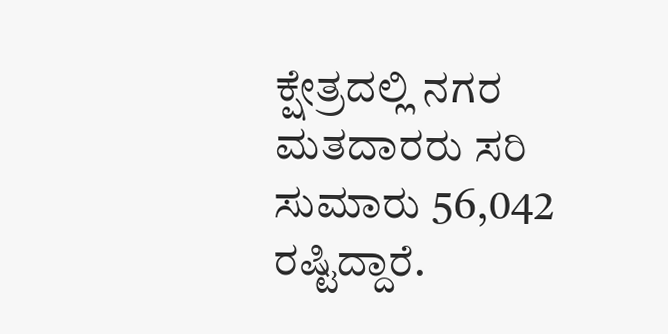ಕ್ಷೇತ್ರದಲ್ಲಿ ನಗರ ಮತದಾರರು ಸರಿ ಸುಮಾರು 56,042 ರಷ್ಟಿದ್ದಾರೆ.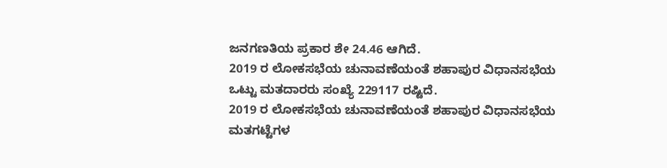ಜನಗಣತಿಯ ಪ್ರಕಾರ ಶೇ 24.46 ಆಗಿದೆ.
2019 ರ ಲೋಕಸಭೆಯ ಚುನಾವಣೆಯಂತೆ ಶಹಾಪುರ ವಿಧಾನಸಭೆಯ ಒಟ್ಟು ಮತದಾರರು ಸಂಖ್ಯೆ 229117 ರಷ್ಟಿದೆ.
2019 ರ ಲೋಕಸಭೆಯ ಚುನಾವಣೆಯಂತೆ ಶಹಾಪುರ ವಿಧಾನಸಭೆಯ ಮತಗಟ್ಟೆಗಳ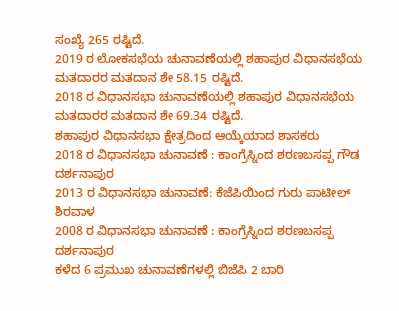ಸಂಖ್ಯೆ 265 ರಷ್ಟಿದೆ.
2019 ರ ಲೋಕಸಭೆಯ ಚುನಾವಣೆಯಲ್ಲಿ ಶಹಾಪುರ ವಿಧಾನಸಭೆಯ ಮತದಾರರ ಮತದಾನ ಶೇ 58.15 ರಷ್ಟಿದೆ.
2018 ರ ವಿಧಾನಸಭಾ ಚುನಾವಣೆಯಲ್ಲಿ ಶಹಾಪುರ ವಿಧಾನಸಭೆಯ ಮತದಾರರ ಮತದಾನ ಶೇ 69.34 ರಷ್ಟಿದೆ.
ಶಹಾಪುರ ವಿಧಾನಸಭಾ ಕ್ಷೇತ್ರದಿಂದ ಆಯ್ಕೆಯಾದ ಶಾಸಕರು
2018 ರ ವಿಧಾನಸಭಾ ಚುನಾವಣೆ : ಕಾಂಗ್ರೆಸ್ನಿಂದ ಶರಣಬಸಪ್ಪ ಗೌಡ ದರ್ಶನಾಪುರ
2013 ರ ವಿಧಾನಸಭಾ ಚುನಾವಣೆ: ಕೆಜೆಪಿಯಿಂದ ಗುರು ಪಾಟೀಲ್ ಶಿರವಾಳ
2008 ರ ವಿಧಾನಸಭಾ ಚುನಾವಣೆ : ಕಾಂಗ್ರೆಸ್ನಿಂದ ಶರಣಬಸಪ್ಪ ದರ್ಶನಾಪುರ
ಕಳೆದ 6 ಪ್ರಮುಖ ಚುನಾವಣೆಗಳಲ್ಲಿ ಬಿಜೆಪಿ 2 ಬಾರಿ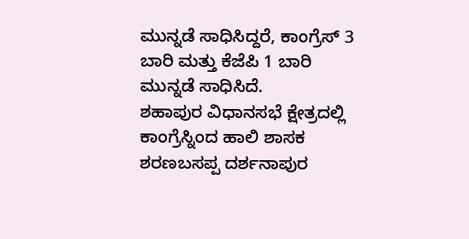ಮುನ್ನಡೆ ಸಾಧಿಸಿದ್ದರೆ, ಕಾಂಗ್ರೆಸ್ 3 ಬಾರಿ ಮತ್ತು ಕೆಜೆಪಿ 1 ಬಾರಿ ಮುನ್ನಡೆ ಸಾಧಿಸಿದೆ.
ಶಹಾಪುರ ವಿಧಾನಸಭೆ ಕ್ಷೇತ್ರದಲ್ಲಿ ಕಾಂಗ್ರೆಸ್ನಿಂದ ಹಾಲಿ ಶಾಸಕ ಶರಣಬಸಪ್ಪ ದರ್ಶನಾಪುರ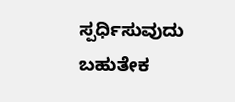ಸ್ಪರ್ಧಿಸುವುದು ಬಹುತೇಕ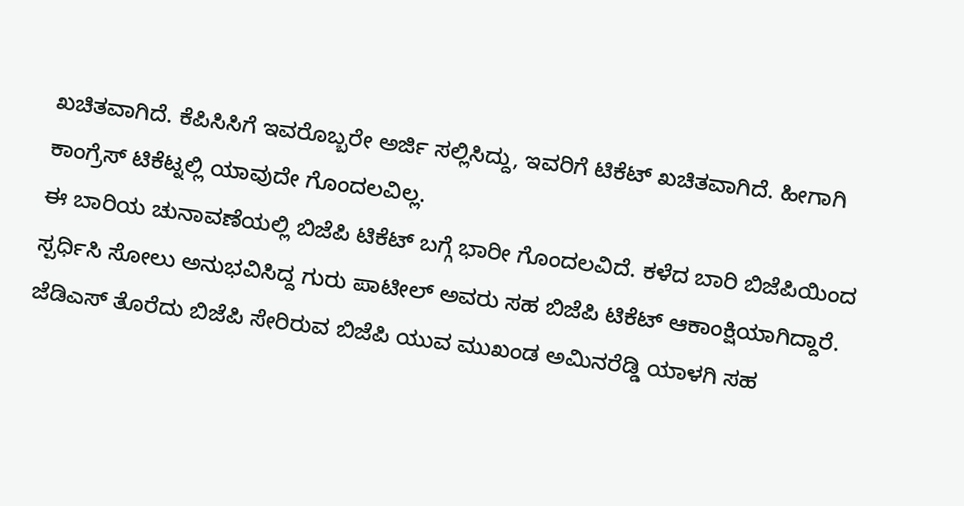ಖಚಿತವಾಗಿದೆ. ಕೆಪಿಸಿಸಿಗೆ ಇವರೊಬ್ಬರೇ ಅರ್ಜಿ ಸಲ್ಲಿಸಿದ್ದು, ಇವರಿಗೆ ಟಿಕೆಟ್ ಖಚಿತವಾಗಿದೆ. ಹೀಗಾಗಿ ಕಾಂಗ್ರೆಸ್ ಟಿಕೆಟ್ನಲ್ಲಿ ಯಾವುದೇ ಗೊಂದಲವಿಲ್ಲ.
ಈ ಬಾರಿಯ ಚುನಾವಣೆಯಲ್ಲಿ ಬಿಜೆಪಿ ಟಿಕೆಟ್ ಬಗ್ಗೆ ಭಾರೀ ಗೊಂದಲವಿದೆ. ಕಳೆದ ಬಾರಿ ಬಿಜೆಪಿಯಿಂದ ಸ್ಪರ್ಧಿಸಿ ಸೋಲು ಅನುಭವಿಸಿದ್ದ ಗುರು ಪಾಟೀಲ್ ಅವರು ಸಹ ಬಿಜೆಪಿ ಟಿಕೆಟ್ ಆಕಾಂಕ್ಷಿಯಾಗಿದ್ದಾರೆ. ಜೆಡಿಎಸ್ ತೊರೆದು ಬಿಜೆಪಿ ಸೇರಿರುವ ಬಿಜೆಪಿ ಯುವ ಮುಖಂಡ ಅಮಿನರೆಡ್ಡಿ ಯಾಳಗಿ ಸಹ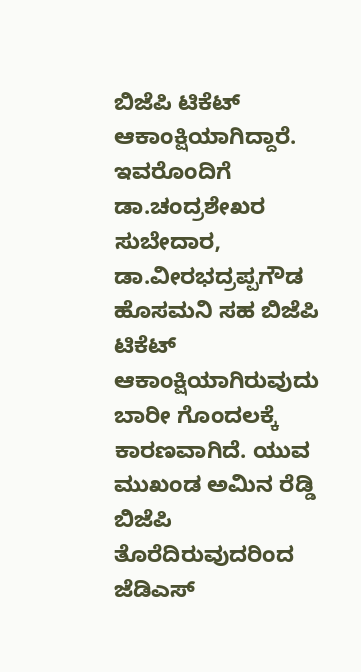ಬಿಜೆಪಿ ಟಿಕೆಟ್ ಆಕಾಂಕ್ಷಿಯಾಗಿದ್ದಾರೆ. ಇವರೊಂದಿಗೆ ಡಾ.ಚಂದ್ರಶೇಖರ ಸುಬೇದಾರ, ಡಾ.ವೀರಭದ್ರಪ್ಪಗೌಡ ಹೊಸಮನಿ ಸಹ ಬಿಜೆಪಿ ಟಿಕೆಟ್ ಆಕಾಂಕ್ಷಿಯಾಗಿರುವುದು ಬಾರೀ ಗೊಂದಲಕ್ಕೆ ಕಾರಣವಾಗಿದೆ. ಯುವ ಮುಖಂಡ ಅಮಿನ ರೆಡ್ಡಿ ಬಿಜೆಪಿ ತೊರೆದಿರುವುದರಿಂದ ಜೆಡಿಎಸ್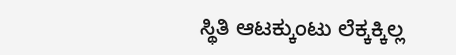ಸ್ಥಿತಿ ಆಟಕ್ಕುಂಟು ಲೆಕ್ಕಕ್ಕಿಲ್ಲ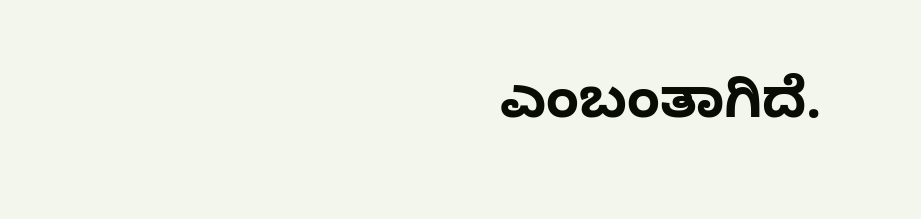ಎಂಬಂತಾಗಿದೆ.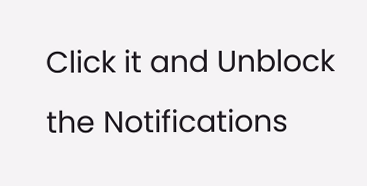Click it and Unblock the Notifications